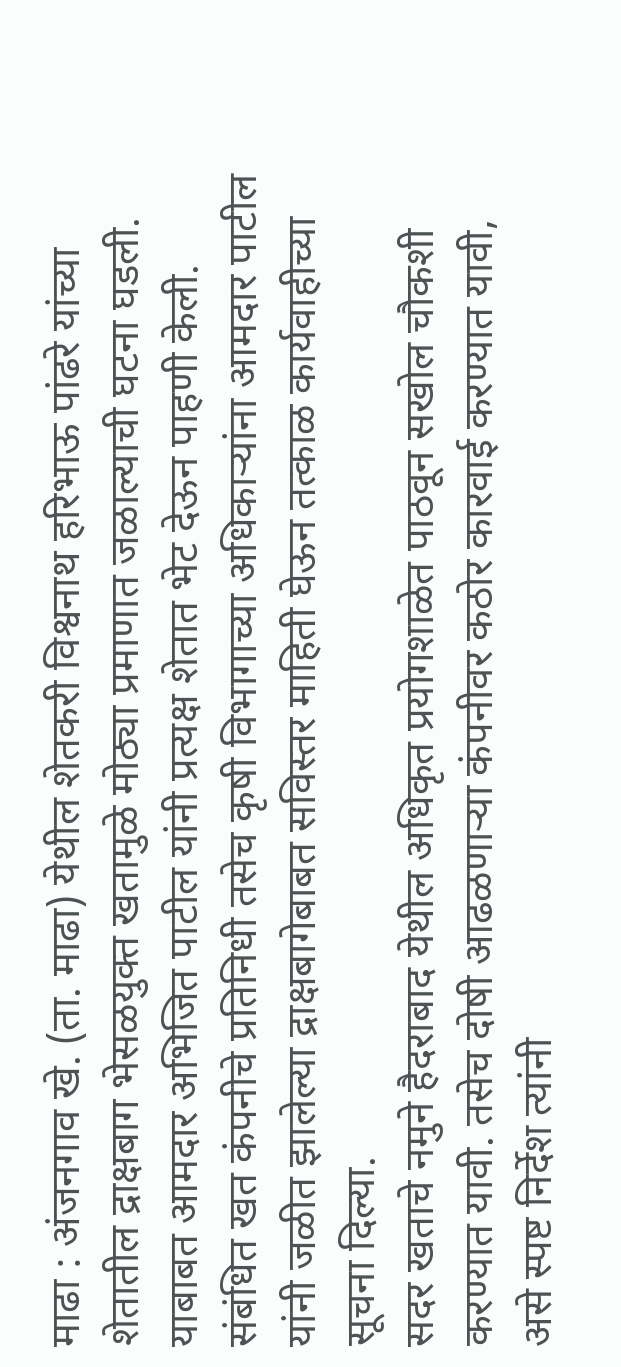माढा : अंजनगाव खे. (ता. माढा) येथील शेतकरी विश्वनाथ हरिभाऊ पांढरे यांच्या शेतातील द्राक्षबाग भेसळयुक्त खतामुळे मोठ्या प्रमाणात जळाल्याची घटना घडली. याबाबत आमदार अभिजित पाटील यांनी प्रत्यक्ष शेतात भेट देऊन पाहणी केली. संबंधित खत कंपनीचे प्रतिनिधी तसेच कृषी विभागाच्या अधिकाऱ्यांना आमदार पाटील यांनी जळीत झालेल्या द्राक्षबागेबाबत सविस्तर माहिती घेऊन तत्काळ कार्यवाहीच्या सूचना दिल्या.
सदर खताचे नमुने हैदराबाद येथील अधिकृत प्रयोगशाळेत पाठवून सखोल चौकशी करण्यात यावी. तसेच दोषी आढळणाऱ्या कंपनीवर कठोर कारवाई करण्यात यावी, असे स्पष्ट निर्देश त्यांनी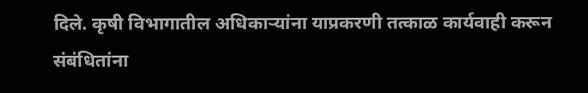दिले. कृषी विभागातील अधिकाऱ्यांना याप्रकरणी तत्काळ कार्यवाही करून संबंधितांना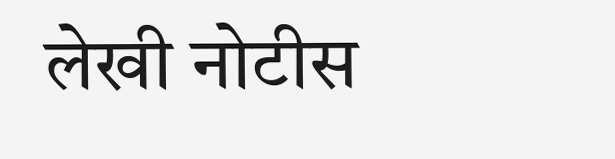लेखी नोटीस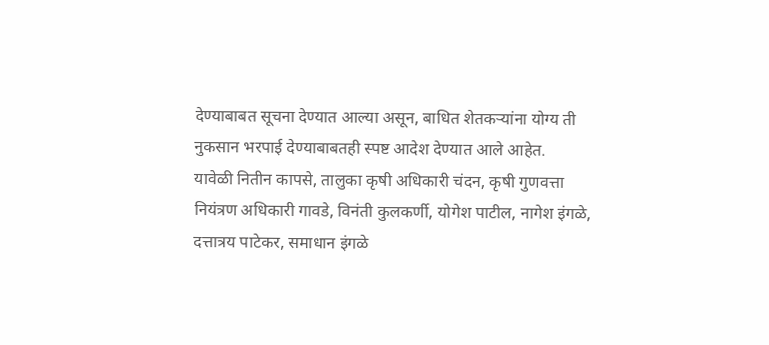देण्याबाबत सूचना देण्यात आल्या असून, बाधित शेतकऱ्यांना योग्य ती नुकसान भरपाई देण्याबाबतही स्पष्ट आदेश देण्यात आले आहेत.
यावेळी नितीन कापसे, तालुका कृषी अधिकारी चंदन, कृषी गुणवत्ता नियंत्रण अधिकारी गावडे, विनंती कुलकर्णी, योगेश पाटील, नागेश इंगळे, दत्तात्रय पाटेकर, समाधान इंगळे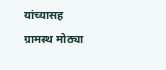यांच्यासह ग्रामस्थ मोठ्या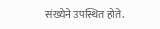संख्येने उपस्थित होते.